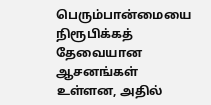பெரும்பான்மையை நிரூபிக்கத் தேவையான ஆசனங்கள் உள்ளன, அதில்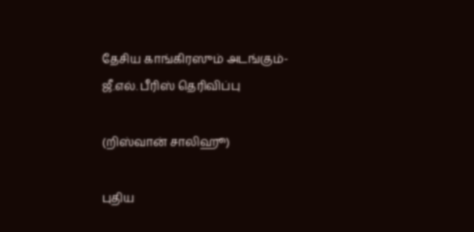தேசிய காங்கிரஸும் அடங்கும்- ஜீ.எல். பீரிஸ் தெரிவிப்பு

(றிஸ்வான் சாலிஹூ)

புதிய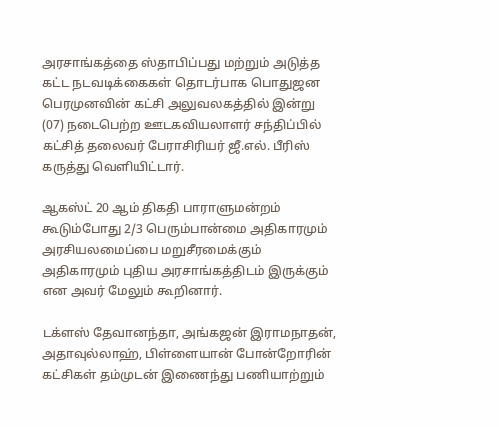அரசாங்கத்தை ஸ்தாபிப்பது மற்றும் அடுத்த கட்ட நடவடிக்கைகள் தொடர்பாக பொதுஜன பெரமுனவின் கட்சி அலுவலகத்தில் இன்று (07) நடைபெற்ற ஊடகவியலாளர் சந்திப்பில் கட்சித் தலைவர் பேராசிரியர் ஜீ.எல். பீரிஸ் கருத்து வெளியிட்டார்.

ஆகஸ்ட் 20 ஆம் திகதி பாராளுமன்றம் கூடும்போது 2/3 பெரும்பான்மை அதிகாரமும் அரசியலமைப்பை மறுசீரமைக்கும் அதிகாரமும் புதிய அரசாங்கத்திடம் இருக்கும் என அவர் மேலும் கூறினார்.

டக்ளஸ் தேவானந்தா, அங்கஜன் இராமநாதன், அதாவுல்லாஹ், பிள்ளையான் போன்றோரின் கட்சிகள் தம்முடன் இணைந்து பணியாற்றும்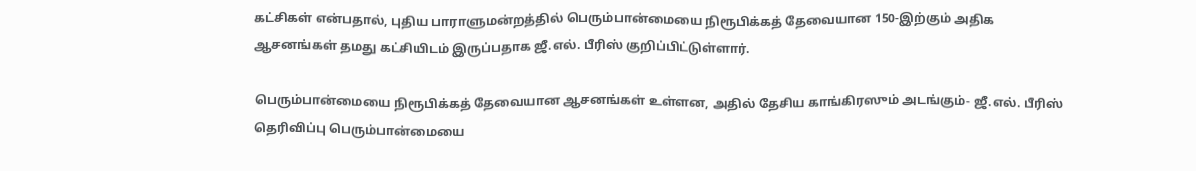கட்சிகள் என்பதால், புதிய பாராளுமன்றத்தில் பெரும்பான்மையை நிரூபிக்கத் தேவையான 150-இற்கும் அதிக ஆசனங்கள் தமது கட்சியிடம் இருப்பதாக ஜீ.எல். பீரிஸ் குறிப்பிட்டுள்ளார்.

பெரும்பான்மையை நிரூபிக்கத் தேவையான ஆசனங்கள் உள்ளன, அதில் தேசிய காங்கிரஸும் அடங்கும்- ஜீ.எல். பீரிஸ் தெரிவிப்பு பெரும்பான்மையை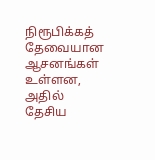நிரூபிக்கத் தேவையான ஆசனங்கள் உள்ளன, அதில் தேசிய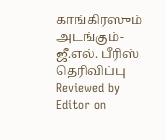காங்கிரஸும் அடங்கும்- ஜீ.எல். பீரிஸ் தெரிவிப்பு Reviewed by Editor on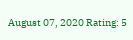August 07, 2020 Rating: 5